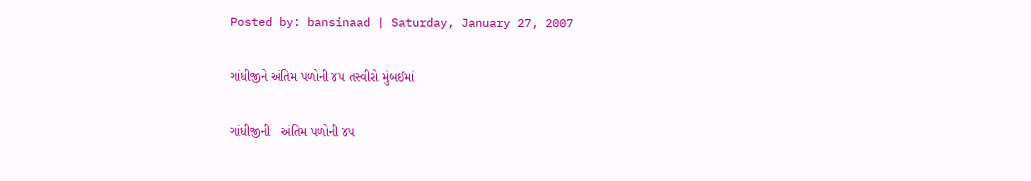Posted by: bansinaad | Saturday, January 27, 2007

ગાંધીજીને અંતિમ પળોની ૪૫ તસ્વીરો મુંબઈમાં

ગાંધીજીની   અંતિમ પળોની ૪૫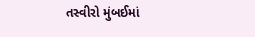તસ્વીરો મુંબઈમાં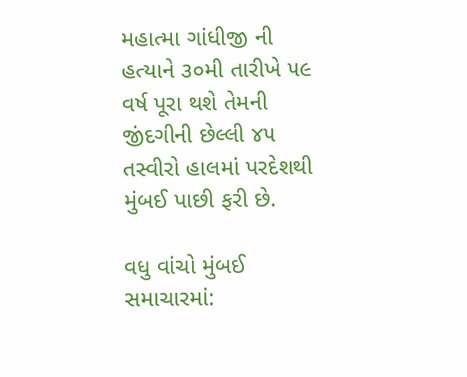મહાત્મા ગાંધીજી ની હત્યાને ૩૦મી તારીખે ૫૯ વર્ષ પૂરા થશે તેમની જીંદગીની છેલ્લી ૪૫ તસ્વીરો હાલમાં પરદેશથી મુંબઈ પાછી ફરી છે.

વધુ વાંચો મુંબઈ સમાચારમાં: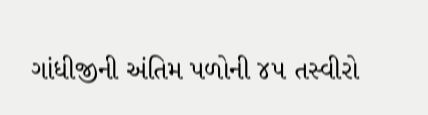ગાંધીજીની અંતિમ પળોની ૪૫ તસ્વીરો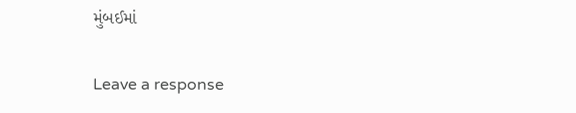મુંબઈમાં

Leave a response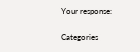Your response:

Categories